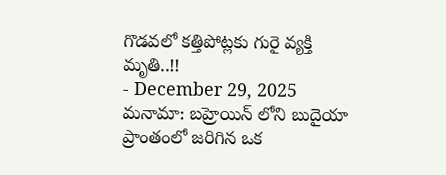గొడవలో కత్తిపోట్లకు గురై వ్యక్తి మృతి..!!
- December 29, 2025
మనామా: బహ్రెయిన్ లోని బుదైయా ప్రాంతంలో జరిగిన ఒక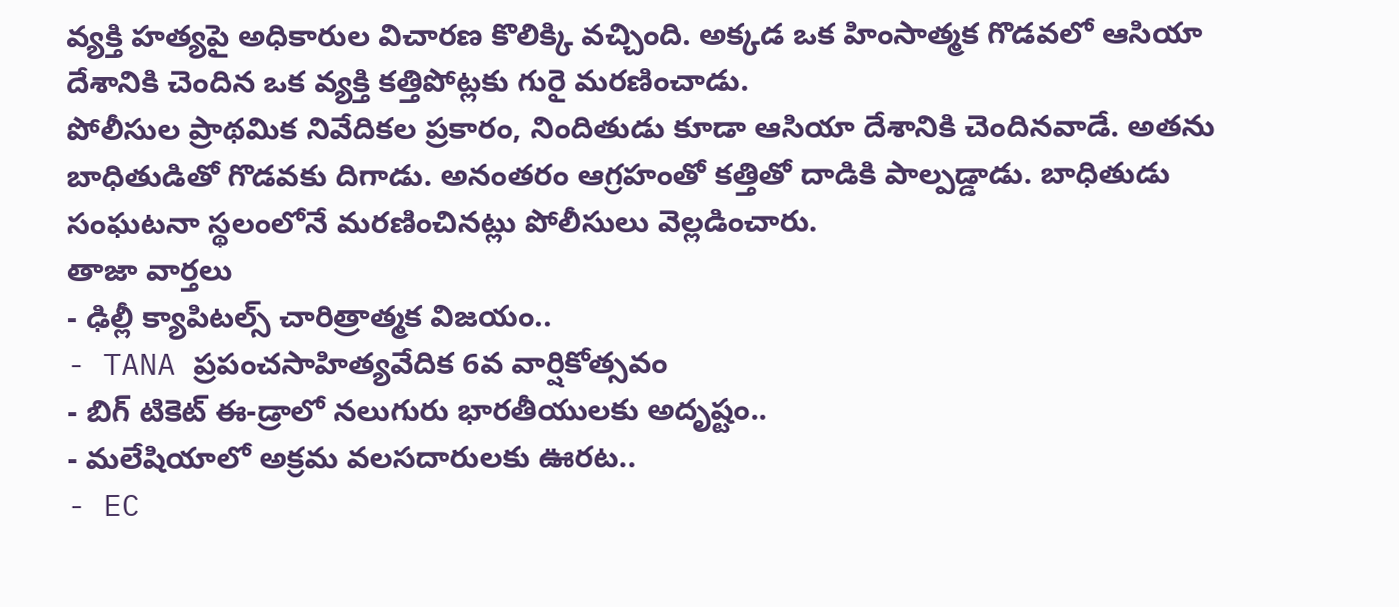వ్యక్తి హత్యపై అధికారుల విచారణ కొలిక్కి వచ్చింది. అక్కడ ఒక హింసాత్మక గొడవలో ఆసియా దేశానికి చెందిన ఒక వ్యక్తి కత్తిపోట్లకు గురై మరణించాడు.
పోలీసుల ప్రాథమిక నివేదికల ప్రకారం, నిందితుడు కూడా ఆసియా దేశానికి చెందినవాడే. అతను బాధితుడితో గొడవకు దిగాడు. అనంతరం ఆగ్రహంతో కత్తితో దాడికి పాల్పడ్డాడు. బాధితుడు సంఘటనా స్థలంలోనే మరణించినట్లు పోలీసులు వెల్లడించారు.
తాజా వార్తలు
- ఢిల్లీ క్యాపిటల్స్ చారిత్రాత్మక విజయం..
- TANA ప్రపంచసాహిత్యవేదిక 6వ వార్షికోత్సవం
- బిగ్ టికెట్ ఈ-డ్రాలో నలుగురు భారతీయులకు అదృష్టం..
- మలేషియాలో అక్రమ వలసదారులకు ఊరట..
- EC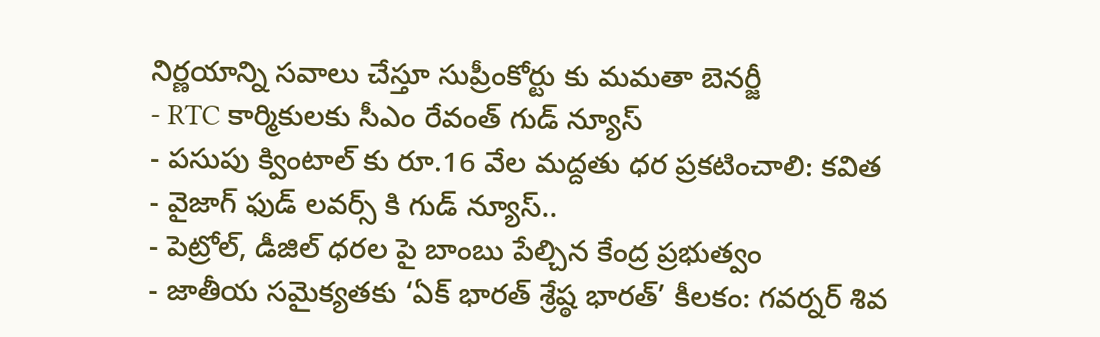నిర్ణయాన్ని సవాలు చేస్తూ సుప్రీంకోర్టు కు మమతా బెనర్జీ
- RTC కార్మికులకు సీఎం రేవంత్ గుడ్ న్యూస్
- పసుపు క్వింటాల్ కు రూ.16 వేల మద్దతు ధర ప్రకటించాలి: కవిత
- వైజాగ్ ఫుడ్ లవర్స్ కి గుడ్ న్యూస్..
- పెట్రోల్, డీజిల్ ధరల పై బాంబు పేల్చిన కేంద్ర ప్రభుత్వం
- జాతీయ సమైక్యతకు ‘ఏక్ భారత్ శ్రేష్ఠ భారత్’ కీలకం: గవర్నర్ శివ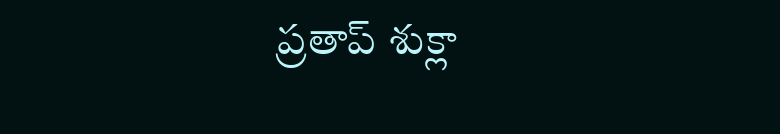ప్రతాప్ శుక్లా